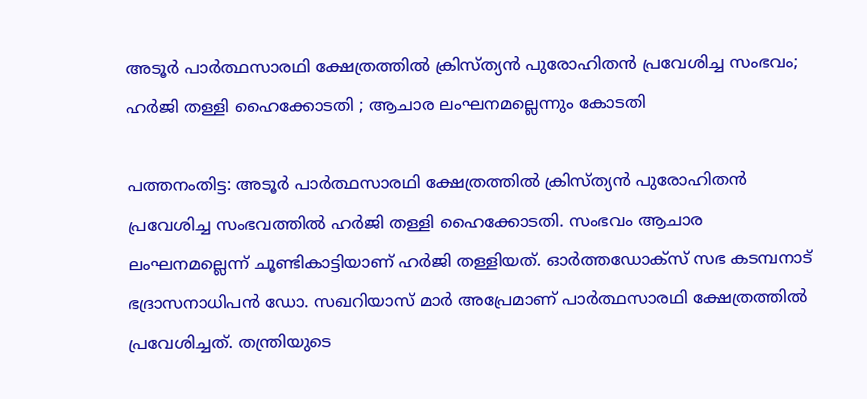അടൂര്‍ പാര്‍ത്ഥസാരഥി ക്ഷേത്രത്തില്‍ ക്രിസ്ത്യന്‍ പുരോഹിതന്‍ പ്രവേശിച്ച സംഭവം; ഹർജി തള്ളി ഹൈക്കോടതി ; ആചാര ലംഘനമല്ലെന്നും കോടതി

പത്തനംതിട്ട: അടൂര്‍ പാര്‍ത്ഥസാരഥി ക്ഷേത്രത്തില്‍ ക്രിസ്ത്യന്‍ പുരോഹിതന്‍ പ്രവേശിച്ച സംഭവത്തില്‍ ഹർജി തള്ളി ഹൈക്കോടതി. സംഭവം ആചാര ലംഘനമല്ലെന്ന് ചൂണ്ടികാട്ടിയാണ് ഹര്‍ജി തള്ളിയത്. ഓര്‍ത്തഡോക്‌സ് സഭ കടമ്പനാട് ഭദ്രാസനാധിപന്‍ ഡോ. സഖറിയാസ് മാര്‍ അപ്രേമാണ് പാര്‍ത്ഥസാരഥി ക്ഷേത്രത്തില്‍ പ്രവേശിച്ചത്. തന്ത്രിയുടെ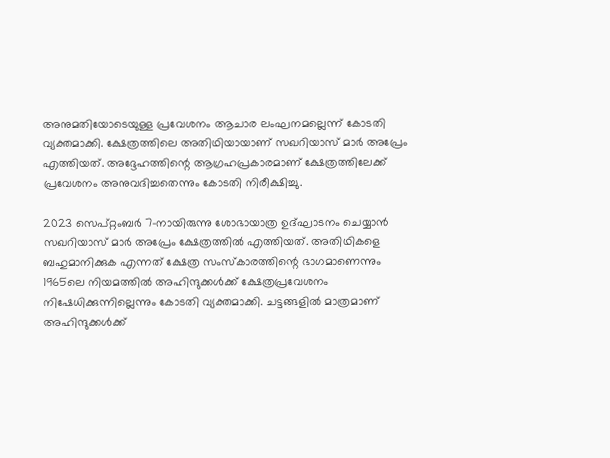അനുമതിയോടെയുള്ള പ്രവേശനം ആചാര ലംഘനമല്ലെന്ന് കോടതി വ്യക്തമാക്കി. ക്ഷേത്രത്തിലെ അതിഥിയായാണ് സഖറിയാസ് മാര്‍ അപ്രേം എത്തിയത്. അദ്ദേഹത്തിന്റെ ആഗ്രഹപ്രകാരമാണ് ക്ഷേത്രത്തിലേക്ക് പ്രവേശനം അനുവദിച്ചതെന്നും കോടതി നിരീക്ഷിച്ചു.

2023 സെപ്റ്റംബര്‍ 7-നായിരുന്നു ശോഭായാത്ര ഉദ്ഘാടനം ചെയ്യാന്‍ സഖറിയാസ് മാര്‍ അപ്രേം ക്ഷേത്രത്തില്‍ എത്തിയത്. അതിഥികളെ ബഹുമാനിക്കുക എന്നത് ക്ഷേത്ര സംസ്‌കാരത്തിന്റെ ഭാഗമാണെന്നും 1965ലെ നിയമത്തില്‍ അഹിന്ദുക്കള്‍ക്ക് ക്ഷേത്രപ്രവേശനം നിഷേധിക്കുന്നില്ലെന്നും കോടതി വ്യക്തമാക്കി. ചട്ടങ്ങളില്‍ മാത്രമാണ് അഹിന്ദുക്കള്‍ക്ക്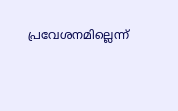പ്രവേശനമില്ലെന്ന്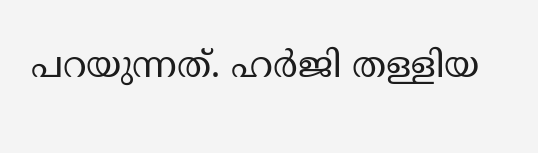പറയുന്നത്. ഹര്‍ജി തള്ളിയ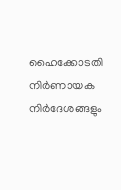ഹൈക്കോടതി നിര്‍ണായക നിര്‍ദേശങ്ങളും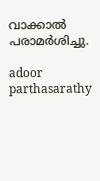വാക്കാല്‍ പരാമര്‍ശിച്ചു.

adoor parthasarathy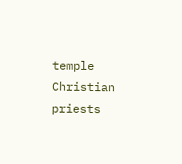temple Christian priests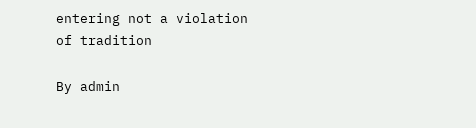entering not a violation of tradition

By admin